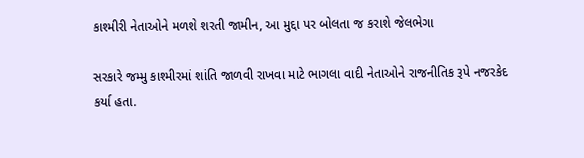કાશ્મીરી નેતાઓને મળશે શરતી જામીન, આ મુદ્દા પર બોલતા જ કરાશે જેલભેગા

સરકારે જમ્મુ કાશ્મીરમાં શાંતિ જાળવી રાખવા માટે ભાગલા વાદી નેતાઓને રાજનીતિક રૂપે નજરકેદ કર્યા હતા.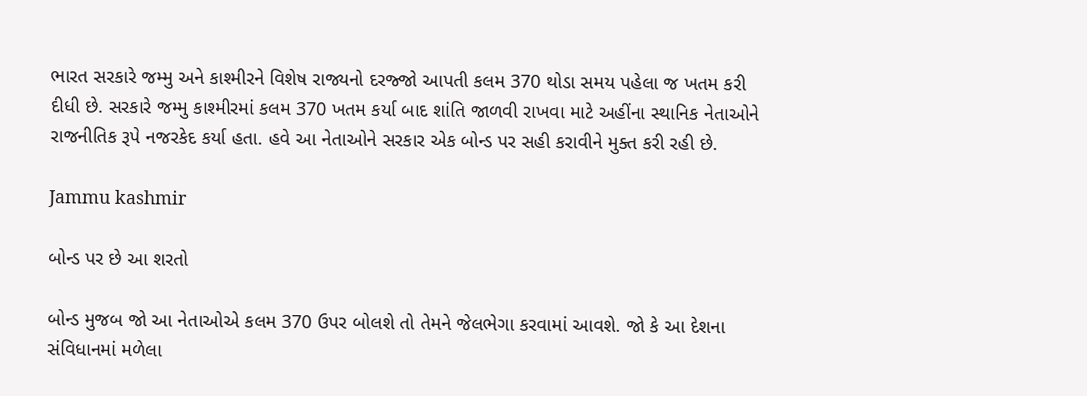ભારત સરકારે જમ્મુ અને કાશ્મીરને વિશેષ રાજ્યનો દરજ્જો આપતી કલમ 370 થોડા સમય પહેલા જ ખતમ કરી દીધી છે. સરકારે જમ્મુ કાશ્મીરમાં કલમ 370 ખતમ કર્યા બાદ શાંતિ જાળવી રાખવા માટે અહીંના સ્થાનિક નેતાઓને રાજનીતિક રૂપે નજરકેદ કર્યા હતા. હવે આ નેતાઓને સરકાર એક બોન્ડ પર સહી કરાવીને મુક્ત કરી રહી છે.

Jammu kashmir

બોન્ડ પર છે આ શરતો

બોન્ડ મુજબ જો આ નેતાઓએ કલમ 370 ઉપર બોલશે તો તેમને જેલભેગા કરવામાં આવશે. જો કે આ દેશના સંવિધાનમાં મળેલા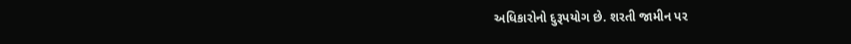અધિકારોનો દુરૂપયોગ છે. શરતી જામીન પર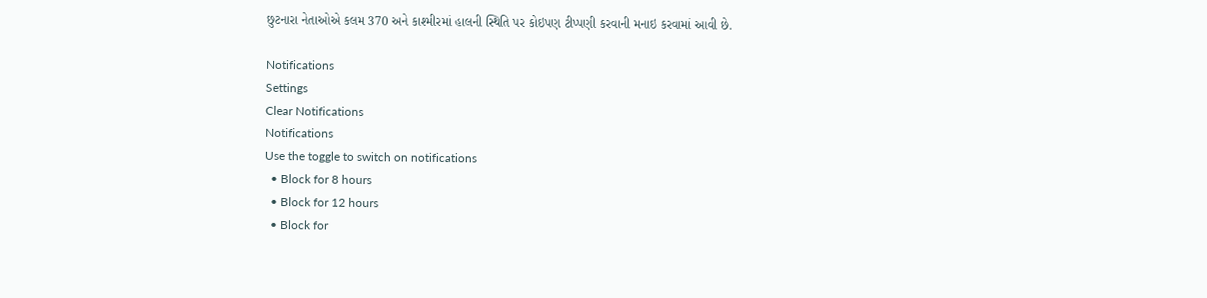છુટનારા નેતાઓએ કલમ 370 અને કાશ્મીરમાં હાલની સ્થિતિ પર કોઇપણ ટીપ્પણી કરવાની મનાઇ કરવામાં આવી છે.

Notifications
Settings
Clear Notifications
Notifications
Use the toggle to switch on notifications
  • Block for 8 hours
  • Block for 12 hours
  • Block for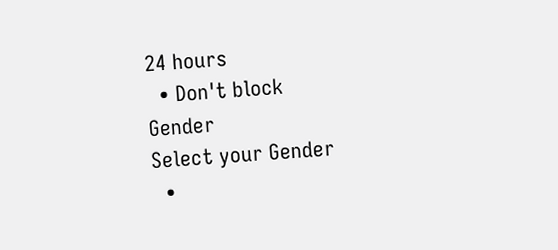24 hours
  • Don't block
Gender
Select your Gender
  •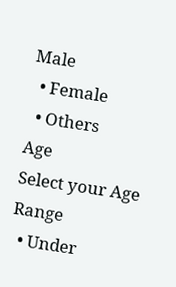Male
  • Female
  • Others
Age
Select your Age Range
  • Under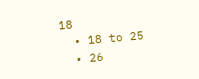18
  • 18 to 25
  • 26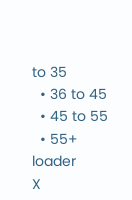to 35
  • 36 to 45
  • 45 to 55
  • 55+
loader
X